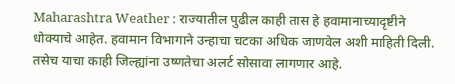Maharashtra Weather : राज्यातील पुढील काही तास हे हवामानाच्यादृष्टीने धोक्याचे आहेत. हवामान विभागाने उन्हाचा चटका अधिक जाणवेल अशी माहिती दिली. तसेच याचा काही जिल्ह्यांना उष्णतेचा अलर्ट सोसावा लागणार आहे.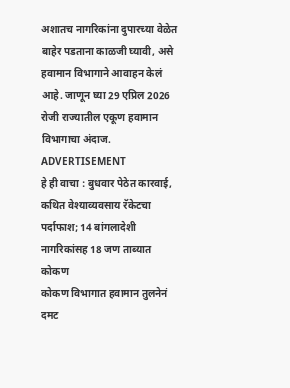अशातच नागरिकांना दुपारच्या वेळेत बाहेर पडताना काळजी घ्यावी, असे हवामान विभागाने आवाहन केलं आहे. जाणून घ्या 29 एप्रिल 2026 रोजी राज्यातील एकूण हवामान विभागाचा अंदाज.
ADVERTISEMENT
हे ही वाचा : बुधवार पेठेत कारवाई, कथित वेश्याव्यवसाय रॅकेटचा पर्दाफाश; 14 बांगलादेशी नागरिकांसह 18 जण ताब्यात
कोकण
कोकण विभागात हवामान तुलनेनं दमट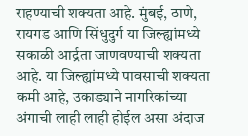राहण्याची शक्यता आहे. मुंबई, ठाणे, रायगड आणि सिंधुदुर्ग या जिल्ह्यांमध्ये सकाळी आर्द्रता जाणवण्याची शक्यता आहे. या जिल्ह्यांमध्ये पावसाची शक्यता कमी आहे, उकाड्याने नागरिकांच्या अंगाची लाही लाही होईल असा अंदाज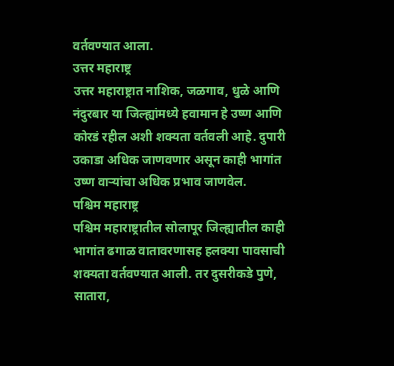वर्तवण्यात आला.
उत्तर महाराष्ट्र
उत्तर महाराष्ट्रात नाशिक, जळगाव, धुळे आणि नंदुरबार या जिल्ह्यांमध्ये हवामान हे उष्ण आणि कोरडं रहील अशी शक्यता वर्तवली आहे. दुपारी उकाडा अधिक जाणवणार असून काही भागांत उष्ण वाऱ्यांचा अधिक प्रभाव जाणवेल.
पश्चिम महाराष्ट्र
पश्चिम महाराष्ट्रातील सोलापूर जिल्ह्यातील काही भागांत ढगाळ वातावरणासह हलक्या पावसाची शक्यता वर्तवण्यात आली. तर दुसरीकडे पुणे, सातारा,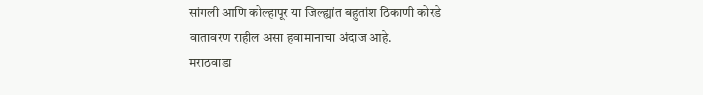सांगली आणि कोल्हापूर या जिल्ह्यांत बहुतांश ठिकाणी कोरडे वातावरण राहील असा हवामानाचा अंदाज आहे.
मराठवाडा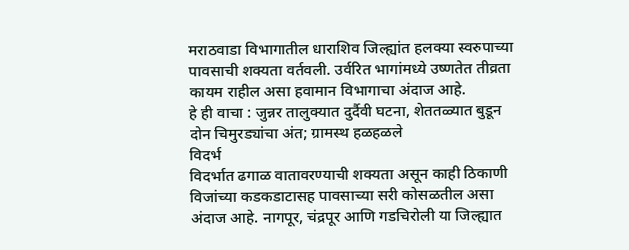मराठवाडा विभागातील धाराशिव जिल्ह्यांत हलक्या स्वरुपाच्या पावसाची शक्यता वर्तवली. उर्वरित भागांमध्ये उष्णतेत तीव्रता कायम राहील असा हवामान विभागाचा अंदाज आहे.
हे ही वाचा : जुन्नर तालुक्यात दुर्दैवी घटना, शेततळ्यात बुडून दोन चिमुरड्यांचा अंत; ग्रामस्थ हळहळले
विदर्भ
विदर्भात ढगाळ वातावरण्याची शक्यता असून काही ठिकाणी विजांच्या कडकडाटासह पावसाच्या सरी कोसळतील असा अंदाज आहे. नागपूर, चंद्रपूर आणि गडचिरोली या जिल्ह्यात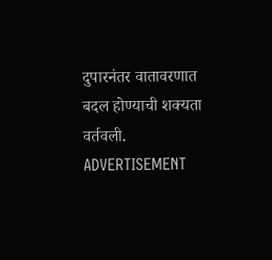दुपारनंतर वातावरणात बदल होण्याची शक्यता वर्तवली.
ADVERTISEMENT